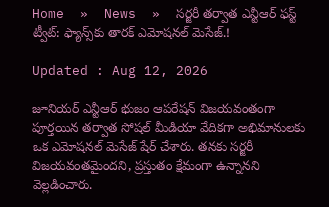Home  »  News  »  సర్జరీ తర్వాత ఎన్టీఆర్ ఫస్ట్ ట్వీట్: ఫ్యాన్స్‌కు తారక్ ఎమోషనల్ మెసేజ్.!

Updated : Aug 12, 2026

జూనియర్ ఎన్టీఆర్ భుజం ఆపరేషన్ విజయవంతంగా పూర్తయిన తర్వాత సోషల్ మీడియా వేదికగా అభిమానులకు ఒక ఎమోషనల్ మెసేజ్ షేర్ చేశారు. తనకు సర్జరీ విజయవంతమైందని, ప్రస్తుతం క్షేమంగా ఉన్నానని వెల్లడించారు.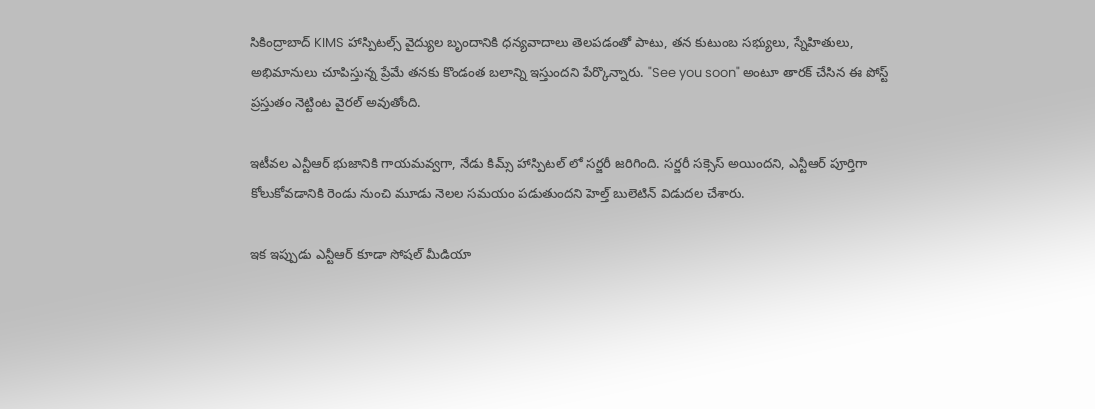సికింద్రాబాద్ KIMS హాస్పిటల్స్ వైద్యుల బృందానికి ధన్యవాదాలు తెలపడంతో పాటు, తన కుటుంబ సభ్యులు, స్నేహితులు, అభిమానులు చూపిస్తున్న ప్రేమే తనకు కొండంత బలాన్ని ఇస్తుందని పేర్కొన్నారు. "See you soon" అంటూ తారక్ చేసిన ఈ పోస్ట్ ప్రస్తుతం నెట్టింట వైరల్ అవుతోంది.

ఇటీవల ఎన్టీఆర్ భుజానికి గాయమవ్వగా, నేడు కిమ్స్ హాస్పిటల్ లో సర్జరీ జరిగింది. సర్జరీ సక్సెస్ అయిందని, ఎన్టీఆర్ పూర్తిగా కోలుకోవడానికి రెండు నుంచి మూడు నెలల సమయం పడుతుందని హెల్త్ బులెటిన్ విడుదల చేశారు.

ఇక ఇప్పుడు ఎన్టీఆర్ కూడా సోషల్ మీడియా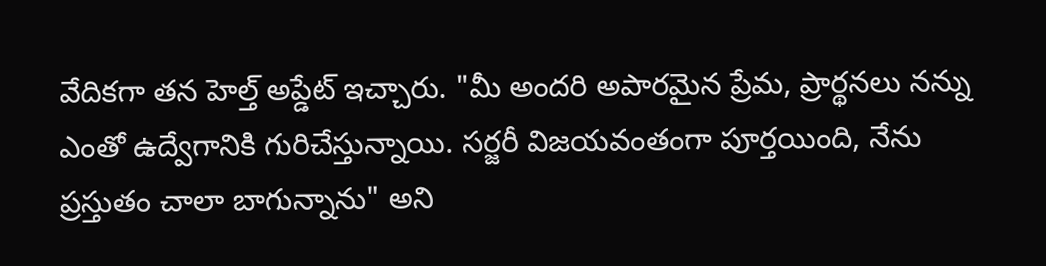వేదికగా తన హెల్త్ అప్డేట్ ఇచ్చారు. "మీ అందరి అపారమైన ప్రేమ, ప్రార్థనలు నన్ను ఎంతో ఉద్వేగానికి గురిచేస్తున్నాయి. సర్జరీ విజయవంతంగా పూర్తయింది, నేను ప్రస్తుతం చాలా బాగున్నాను" అని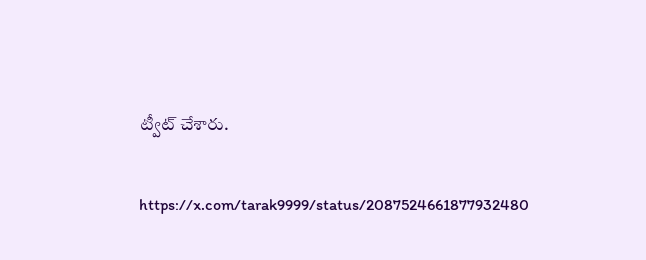ట్వీట్ చేశారు.

https://x.com/tarak9999/status/2087524661877932480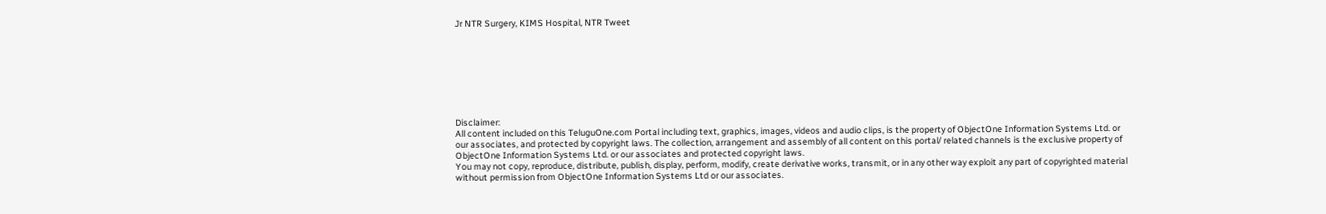Jr NTR Surgery, KIMS Hospital, NTR Tweet








Disclaimer:
All content included on this TeluguOne.com Portal including text, graphics, images, videos and audio clips, is the property of ObjectOne Information Systems Ltd. or our associates, and protected by copyright laws. The collection, arrangement and assembly of all content on this portal/ related channels is the exclusive property of ObjectOne Information Systems Ltd. or our associates and protected copyright laws.
You may not copy, reproduce, distribute, publish, display, perform, modify, create derivative works, transmit, or in any other way exploit any part of copyrighted material without permission from ObjectOne Information Systems Ltd or our associates.